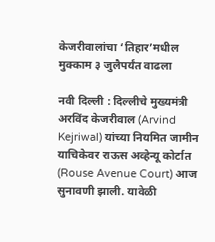केजरीवालांचा ‘तिहार’मधील मुक्काम ३ जुलैपर्यंत वाढला

नवी दिल्ली : दिल्लीचे मुख्यमंत्री अरविंद केजरीवाल (Arvind Kejriwal) यांच्या नियमित जामीन याचिकेवर राऊस अव्हेन्यू कोर्टात (Rouse Avenue Court) आज सुनावणी झाली. यावेळी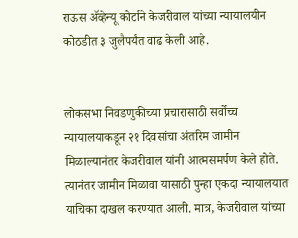राऊस ॲव्हेन्यू कोर्टाने केजरीवाल यांच्या न्यायालयीन कोठडीत ३ जुलैपर्यंत वाढ केली आहे.


लोकसभा निवडणुकीच्या प्रचारासाठी सर्वोच्च न्यायालयाकडून २१ दिवसांचा अंतरिम जामीन मिळाल्यानंतर केजरीवाल यांनी आत्मसमर्पण केले होते. त्यानंतर जामीन मिळावा यासाठी पुन्हा एकदा न्यायालयात याचिका दाखल करण्यात आली. मात्र, केजरीवाल यांच्या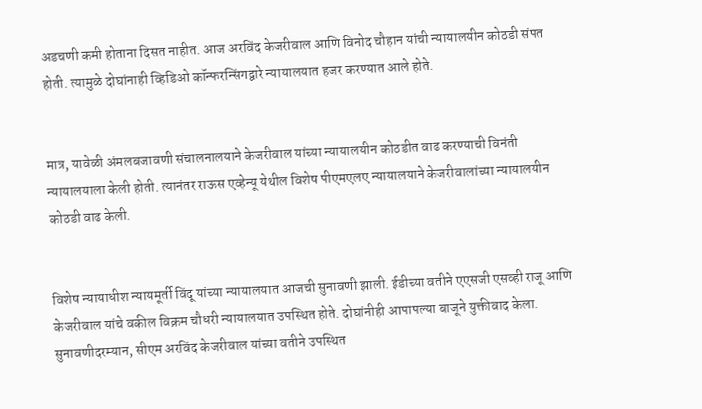अडचणी कमी होताना दिसत नाहीत. आज अरविंद केजरीवाल आणि विनोद चौहान यांची न्यायालयीन कोठडी संपत होती. त्यामुळे दोघांनाही व्हिडिओ कॉन्फरन्सिंगद्वारे न्यायालयात हजर करण्यात आले होते.


मात्र, यावेळी अंमलबजावणी संचालनालयाने केजरीवाल यांच्या न्यायालयीन कोठडीत वाढ करण्याची विनंती न्यायालयाला केली होती. त्यानंतर राऊस एव्हेन्यू येथील विशेष पीएमएलए न्यायालयाने केजरीवालांच्या न्यायालयीन कोठडी वाढ केली.


विशेष न्यायाधीश न्यायमूर्ती विंदू यांच्या न्यायालयात आजची सुनावणी झाली. ईडीच्या वतीने एएसजी एसव्ही राजू आणि केजरीवाल यांचे वकील विक्रम चौधरी न्यायालयात उपस्थित होते. दोघांनीही आपापल्या बाजूने युक्तीवाद केला. सुनावणीदरम्यान, सीएम अरविंद केजरीवाल यांच्या वतीने उपस्थित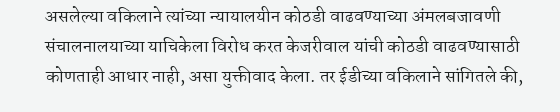असलेल्या वकिलाने त्यांच्या न्यायालयीन कोठडी वाढवण्याच्या अंमलबजावणी संचालनालयाच्या याचिकेला विरोध करत केजरीवाल यांची कोठडी वाढवण्यासाठी कोणताही आधार नाही, असा युक्तीवाद केला. तर ईडीच्या वकिलाने सांगितले की,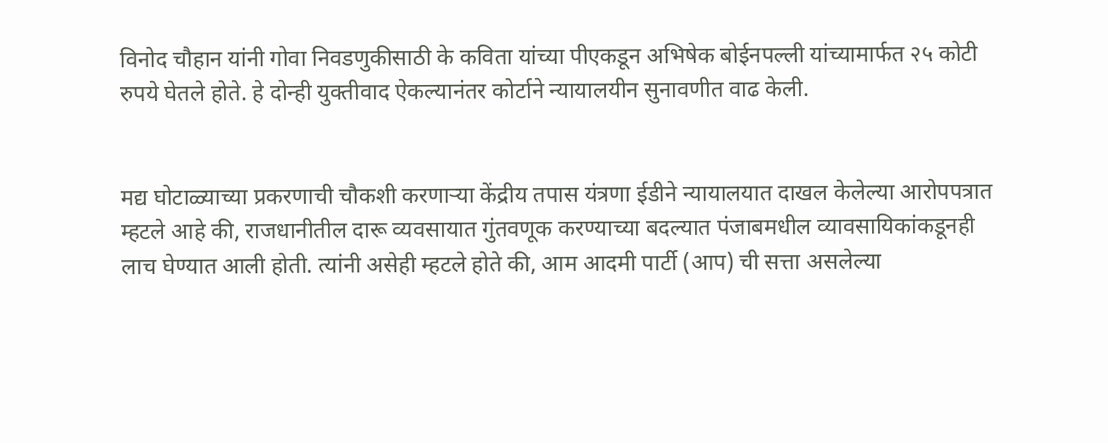विनोद चौहान यांनी गोवा निवडणुकीसाठी के कविता यांच्या पीएकडून अभिषेक बोईनपल्ली यांच्यामार्फत २५ कोटी रुपये घेतले होते. हे दोन्ही युक्तीवाद ऐकल्यानंतर कोर्टाने न्यायालयीन सुनावणीत वाढ केली.


मद्य घोटाळ्याच्या प्रकरणाची चौकशी करणाऱ्या केंद्रीय तपास यंत्रणा ईडीने न्यायालयात दाखल केलेल्या आरोपपत्रात म्हटले आहे की, राजधानीतील दारू व्यवसायात गुंतवणूक करण्याच्या बदल्यात पंजाबमधील व्यावसायिकांकडूनही लाच घेण्यात आली होती. त्यांनी असेही म्हटले होते की, आम आदमी पार्टी (आप) ची सत्ता असलेल्या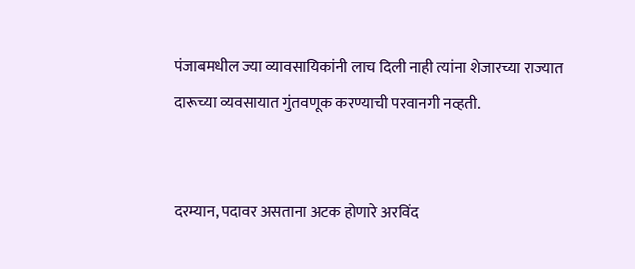पंजाबमधील ज्या व्यावसायिकांनी लाच दिली नाही त्यांना शेजारच्या राज्यात दारूच्या व्यवसायात गुंतवणूक करण्याची परवानगी नव्हती.


दरम्यान, पदावर असताना अटक होणारे अरविंद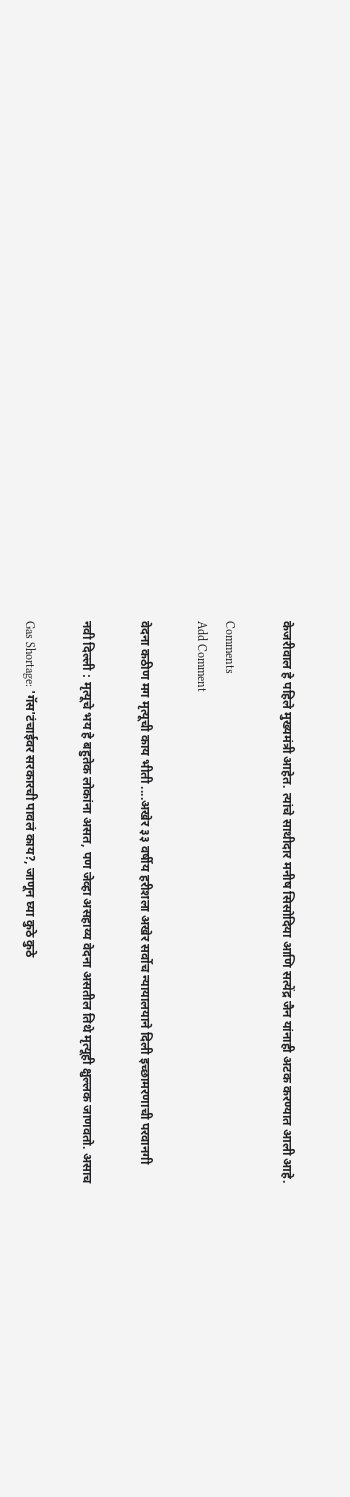केजरीवाल हे पहिले मुख्यमंत्री आहेत. त्यांचे साथीदार मनीष सिसोदिया आणि सत्येंद्र जैन यांनाही अटक करण्यात आली आहे.

Comments
Add Comment

वेदना कठीण मग मृत्यूची काय भीती ....अखेर ३३ वर्षीय हरीशला अखेर सर्वोच न्यायालयाने दिली इच्छामरणाची परवानगी

नवी दिल्ली : मृत्यूचे भय हे बहुतेक लोकांना असत, पण जेव्हा असहाय्य वेदना असतील तिथे मृत्यूही क्षुल्लक जाणवतो. असाच

Gas Shortage: 'गॅस'टंचाईवर सरकारची पावलं काय?, जाणून घ्या कुठे कुठे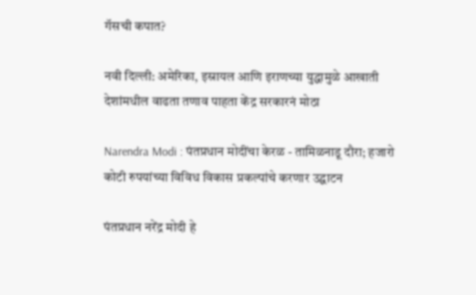गॅसची कपात?

नवी दिल्ली: अमेरिका, इस्रायल आणि इराणच्या युद्धामुळे आखाती देशांमधील वाढता तणाव पाहता केंद्र सरकारनं मोठा

Narendra Modi : पंतप्रधान मोदींचा केरळ - तामिळनाडू दौरा; हजारो कोटी रुपयांच्या विविध विकास प्रकल्पांचे करणार उद्घाटन

पंतप्रधान नरेंद्र मोदी हे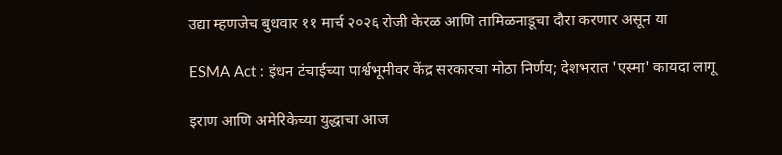उद्या म्हणजेच बुधवार ११ मार्च २०२६ रोजी केरळ आणि तामिळनाडूचा दौरा करणार असून या

ESMA Act : इंधन टंचाईच्या पार्श्वभूमीवर केंद्र सरकारचा मोठा निर्णय; देशभरात 'एस्मा' कायदा लागू

इराण आणि अमेरिकेच्या युद्धाचा आज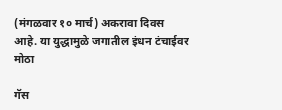(मंगळवार १० मार्च) अकरावा दिवस आहे. या युद्धामुळे जगातील इंधन टंचाईवर मोठा

गॅस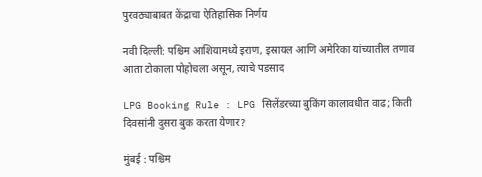पुरवठ्याबाबत केंद्राचा ऐतिहासिक निर्णय

नवी दिल्ली: पश्चिम आशियामध्ये इराण, इस्रायल आणि अमेरिका यांच्यातील तणाव आता टोकाला पोहोचला असून, त्याचे पडसाद

LPG Booking Rule : LPG सिलेंडरच्या बुकिंग कालावधीत वाढ; किती दिवसांनी दुसरा बुक करता येणार?

मुंबई : पश्चिम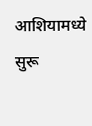आशियामध्ये सुरू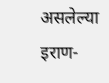असलेल्या इराण-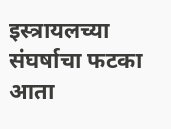इस्त्रायलच्या संघर्षाचा फटका आता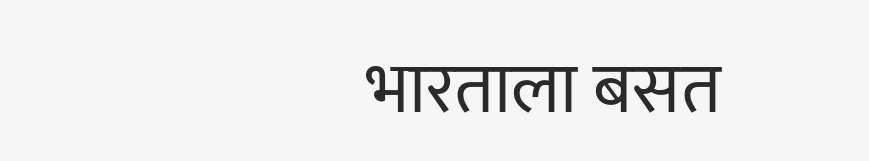भारताला बसत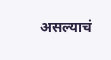असल्याचं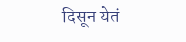दिसून येतं